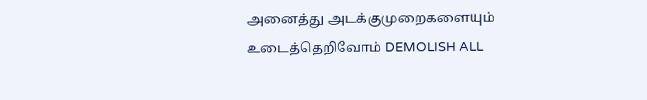அனைத்து அடக்குமுறைகளையும் உடைத்தெறிவோம் DEMOLISH ALL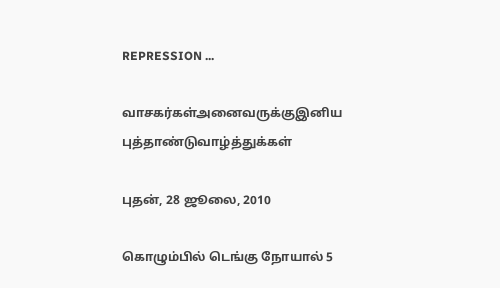REPRESSION ...

வாசகர்கள்அனைவருக்குஇனிய புத்தாண்டுவாழ்த்துக்கள்

புதன், 28 ஜூலை, 2010

கொழும்பில் டெங்கு நோயால் 5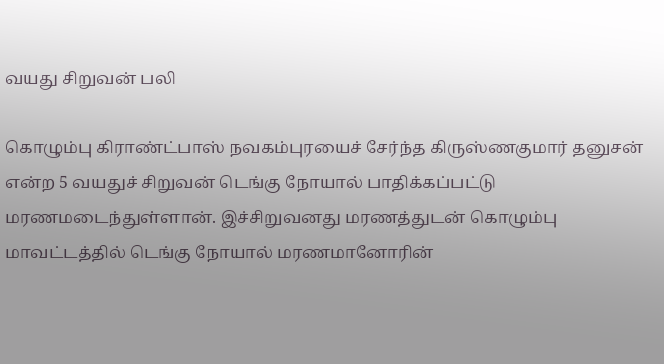வயது சிறுவன் பலி

கொழும்பு கிராண்ட்பாஸ் நவகம்புரயைச் சேர்ந்த கிருஸ்ணகுமார் தனுசன் என்ற 5 வயதுச் சிறுவன் டெங்கு நோயால் பாதிக்கப்பட்டு மரணமடைந்துள்ளான். இச்சிறுவனது மரணத்துடன் கொழும்பு மாவட்டத்தில் டெங்கு நோயால் மரணமானோரின்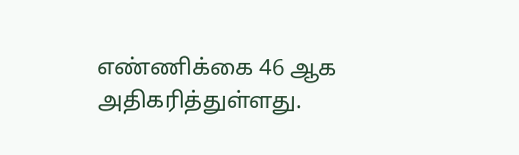எண்ணிக்கை 46 ஆக அதிகரித்துள்ளது.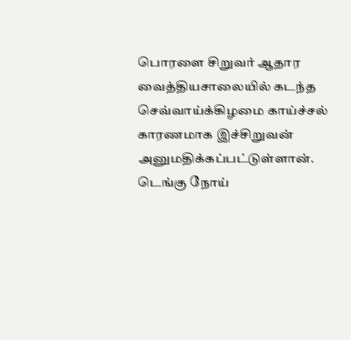பொரளை சிறுவர் ஆதார வைத்தியசாலையில் கடந்த செவ்வாய்க்கிழமை காய்ச்சல் காரணமாக இச்சிறுவன் அனுமதிக்கப்பட்டுள்ளான். டெங்கு நோய்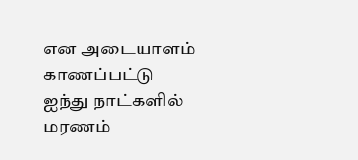என அடையாளம் காணப்பட்டு ஐந்து நாட்களில் மரணம்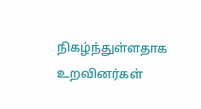நிகழ்ந்துள்ளதாக உறவினர்கள்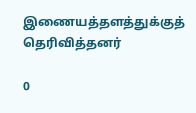இணையத்தளத்துக்குத் தெரிவித்தனர்

0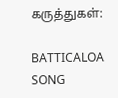கருத்துகள்:

BATTICALOA SONG